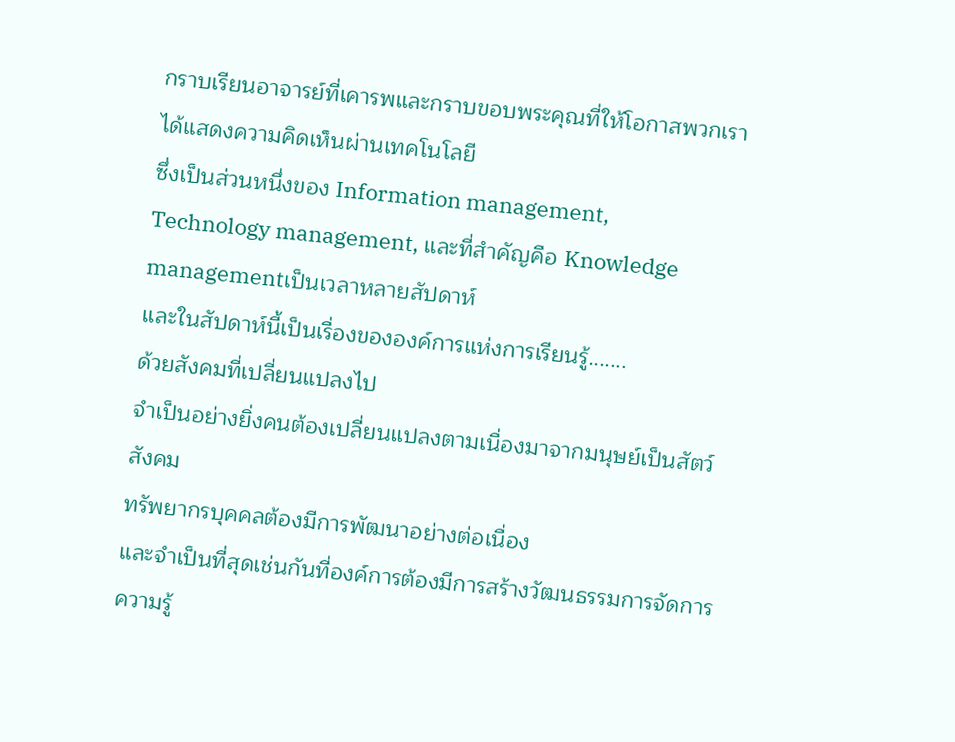กราบเรียนอาจารย์ที่เคารพและกราบขอบพระคุณที่ให้โอกาสพวกเราได้แสดงความคิดเห็นผ่านเทคโนโลยี
ซึ่งเป็นส่วนหนึ่งของ Information management,
Technology management, และที่สำคัญคือ Knowledge
managementเป็นเวลาหลายสัปดาห์
และในสัปดาห์นี้เป็นเรื่องขององค์การแห่งการเรียนรู้.......
ด้วยสังคมที่เปลี่ยนแปลงไป
จำเป็นอย่างยิ่งคนต้องเปลี่ยนแปลงตามเนื่องมาจากมนุษย์เป็นสัตว์สังคม
ทรัพยากรบุคคลต้องมีการพัฒนาอย่างต่อเนื่อง
และจำเป็นที่สุดเช่นกันที่องค์การต้องมีการสร้างวัฒนธรรมการจัดการความรู้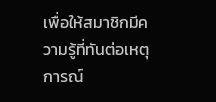เพื่อให้สมาชิกมีความรู้ที่ทันต่อเหตุการณ์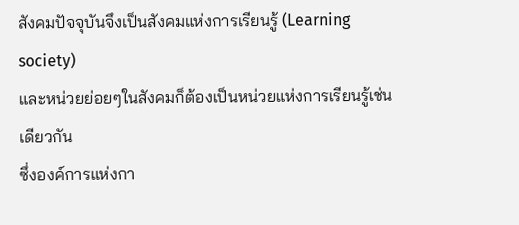สังคมปัจจุบันจึงเป็นสังคมแห่งการเรียนรู้ (Learning
society)
และหน่วยย่อยๆในสังคมก็ต้องเป็นหน่วยแห่งการเรียนรู้เช่นเดียวกัน
ซึ่งองค์การแห่งกา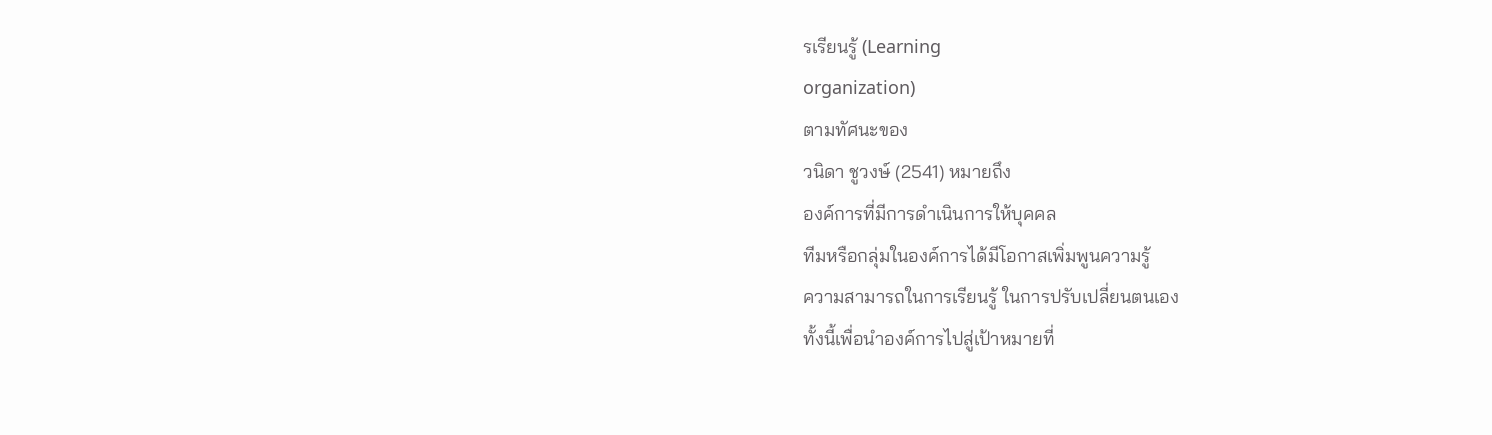รเรียนรู้ (Learning
organization)
ตามทัศนะของ
วนิดา ชูวงษ์ (2541) หมายถึง
องค์การที่มีการดำเนินการให้บุคคล
ทีมหรือกลุ่มในองค์การได้มีโอกาสเพิ่มพูนความรู้
ความสามารถในการเรียนรู้ ในการปรับเปลี่ยนตนเอง
ทั้งนี้เพื่อนำองค์การไปสู่เป้าหมายที่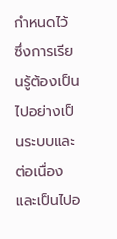กำหนดไว้
ซึ่งการเรียนรู้ต้องเป็นไปอย่างเป็นระบบและต่อเนื่อง
และเป็นไปอ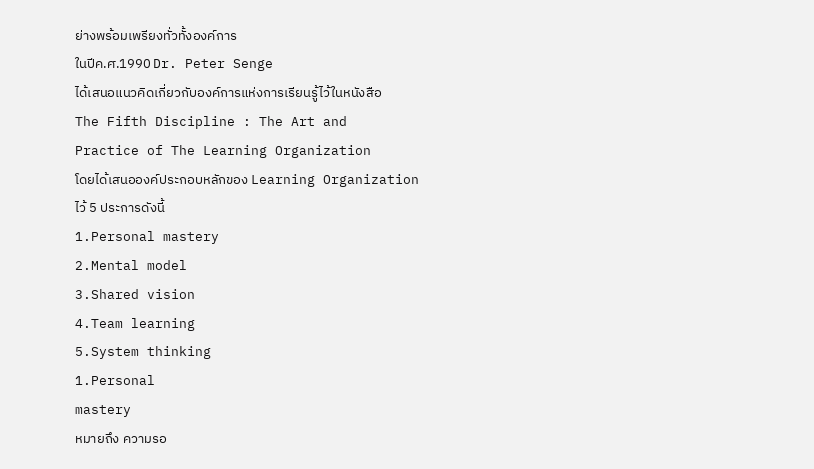ย่างพร้อมเพรียงทั่วทั้งองค์การ
ในปีค.ศ.1990 Dr. Peter Senge
ได้เสนอแนวคิดเกี่ยวกับองค์การแห่งการเรียนรู้ไว้ในหนังสือ
The Fifth Discipline : The Art and
Practice of The Learning Organization
โดยได้เสนอองค์ประกอบหลักของ Learning Organization
ไว้ 5 ประการดังนี้
1.Personal mastery
2.Mental model
3.Shared vision
4.Team learning
5.System thinking
1.Personal
mastery
หมายถึง ความรอ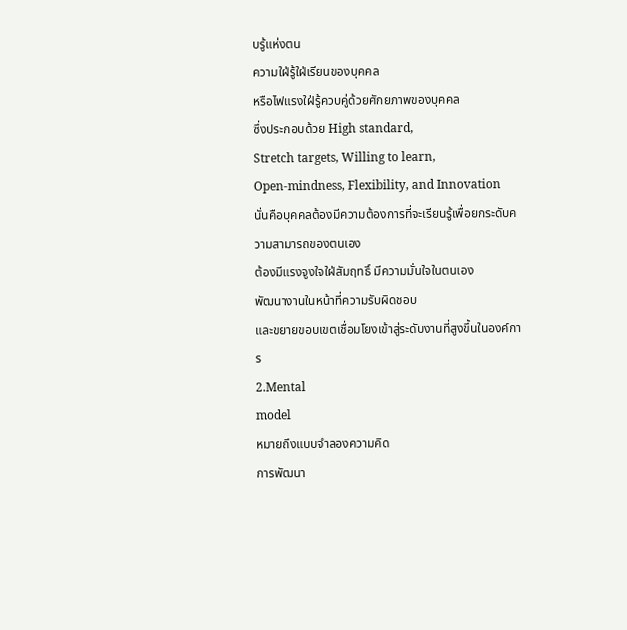บรู้แห่งตน
ความใฝ่รู้ใฝ่เรียนของบุคคล
หรือไฟแรงใฝ่รู้ควบคู่ด้วยศักยภาพของบุคคล
ซึ่งประกอบด้วย High standard,
Stretch targets, Willing to learn,
Open-mindness, Flexibility, and Innovation
นั่นคือบุคคลต้องมีความต้องการที่จะเรียนรู้เพื่อยกระดับความสามารถของตนเอง
ต้องมีแรงจูงใจใฝ่สัมฤทธิ์ มีความมั่นใจในตนเอง
พัฒนางานในหน้าที่ความรับผิดชอบ
และขยายขอบเขตเชื่อมโยงเข้าสู่ระดับงานที่สูงขึ้นในองค์การ
2.Mental
model
หมายถึงแบบจำลองความคิด
การพัฒนา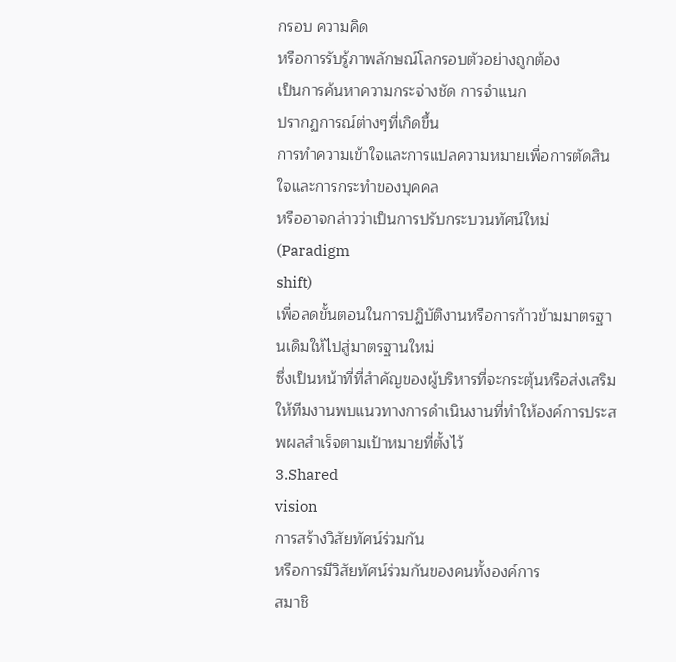กรอบ ความคิด
หรือการรับรู้ภาพลักษณ์โลกรอบตัวอย่างถูกต้อง
เป็นการค้นหาความกระจ่างชัด การจำแนก
ปรากฏการณ์ต่างๆที่เกิดขึ้น
การทำความเข้าใจและการแปลความหมายเพื่อการตัดสินใจและการกระทำของบุคคล
หรืออาจกล่าวว่าเป็นการปรับกระบวนทัศน์ใหม่ (Paradigm
shift)
เพื่อลดขั้นตอนในการปฏิบัติงานหรือการก้าวข้ามมาตรฐานเดิมให้ไปสู่มาตรฐานใหม่
ซึ่งเป็นหน้าที่ที่สำคัญของผู้บริหารที่จะกระตุ้นหรือส่งเสริมให้ทีมงานพบแนวทางการดำเนินงานที่ทำให้องค์การประสพผลสำเร็จตามเป้าหมายที่ตั้งไว้
3.Shared
vision
การสร้างวิสัยทัศน์ร่วมกัน
หรือการมีวิสัยทัศน์ร่วมกันของคนทั้งองค์การ
สมาชิ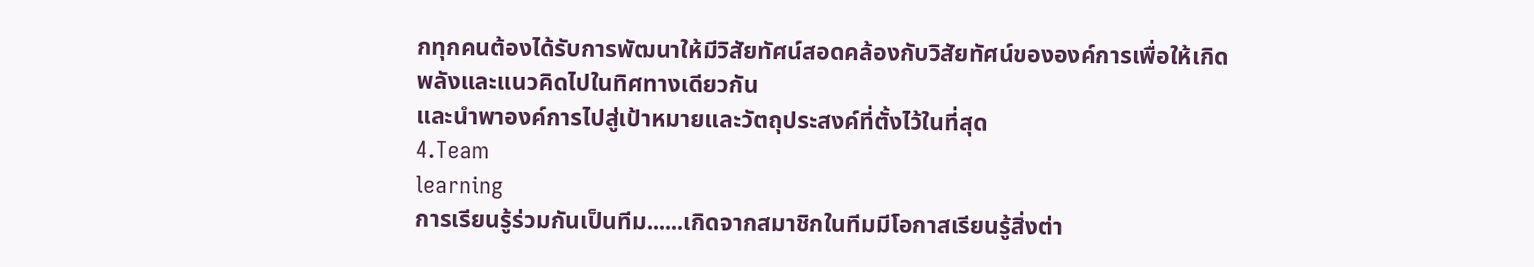กทุกคนต้องได้รับการพัฒนาให้มีวิสัยทัศน์สอดคล้องกับวิสัยทัศน์ขององค์การเพื่อให้เกิดพลังและแนวคิดไปในทิศทางเดียวกัน
และนำพาองค์การไปสู่เป้าหมายและวัตถุประสงค์ที่ตั้งไว้ในที่สุด
4.Team
learning
การเรียนรู้ร่วมกันเป็นทีม......เกิดจากสมาชิกในทีมมีโอกาสเรียนรู้สิ่งต่า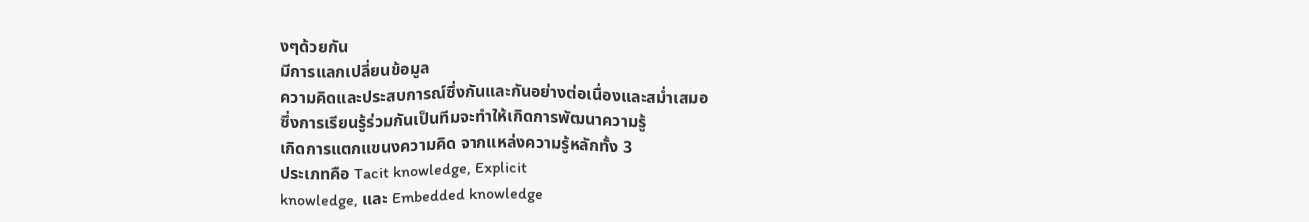งๆด้วยกัน
มีการแลกเปลี่ยนข้อมูล
ความคิดและประสบการณ์ซึ่งกันและกันอย่างต่อเนื่องและสม่ำเสมอ
ซึ่งการเรียนรู้ร่วมกันเป็นทีมจะทำให้เกิดการพัฒนาความรู้
เกิดการแตกแขนงความคิด จากแหล่งความรู้หลักทั้ง 3
ประเภทคือ Tacit knowledge, Explicit
knowledge, และ Embedded knowledge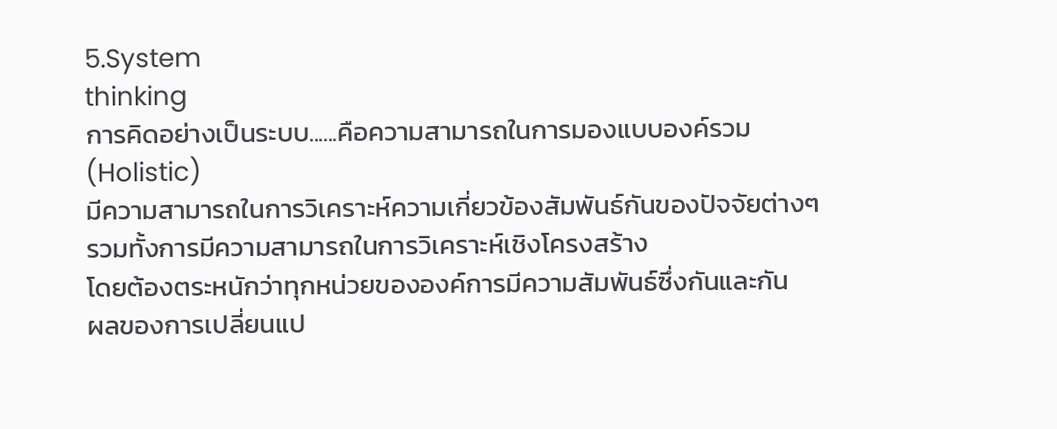5.System
thinking
การคิดอย่างเป็นระบบ......คือความสามารถในการมองแบบองค์รวม
(Holistic)
มีความสามารถในการวิเคราะห์ความเกี่ยวข้องสัมพันธ์กันของปัจจัยต่างๆ
รวมทั้งการมีความสามารถในการวิเคราะห์เชิงโครงสร้าง
โดยต้องตระหนักว่าทุกหน่วยขององค์การมีความสัมพันธ์ซึ่งกันและกัน
ผลของการเปลี่ยนแป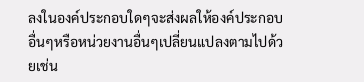ลงในองค์ประกอบใดๆจะส่งผลให้องค์ประกอบอื่นๆหรือหน่วยงานอื่นๆเปลี่ยนแปลงตามไปด้วยเช่น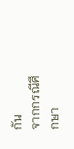กัน
จากกรณีศึกษา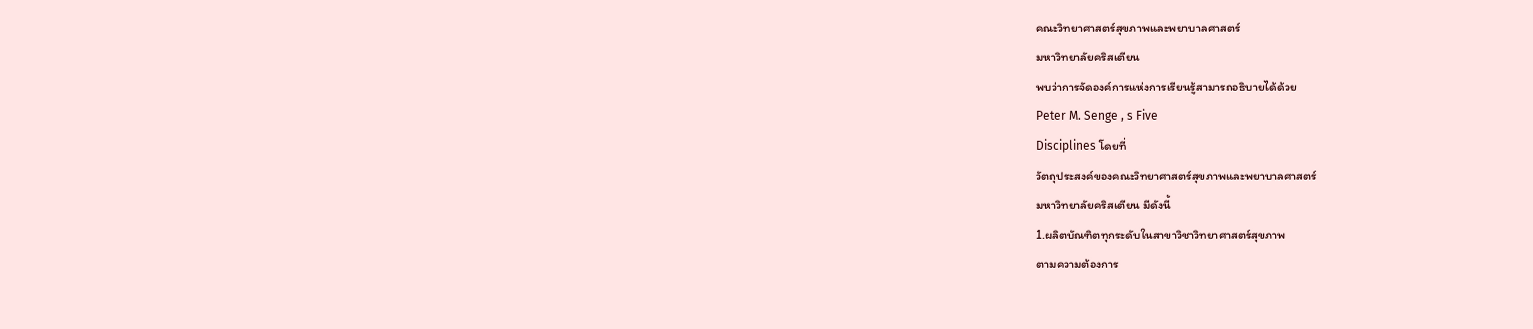คณะวิทยาศาสตร์สุขภาพและพยาบาลศาสตร์
มหาวิทยาลัยคริสเตียน
พบว่าการจัดองค์การแห่งการเรียนรู้สามารถอธิบายได้ด้วย
Peter M. Senge , s Five
Disciplines โดยที่
วัตถุประสงค์ของคณะวิทยาศาสตร์สุขภาพและพยาบาลศาสตร์
มหาวิทยาลัยคริสเตียน มีดังนี้
1.ผลิตบัณฑิตทุกระดับในสาขาวิชาวิทยาศาสตร์สุขภาพ
ตามความต้องการ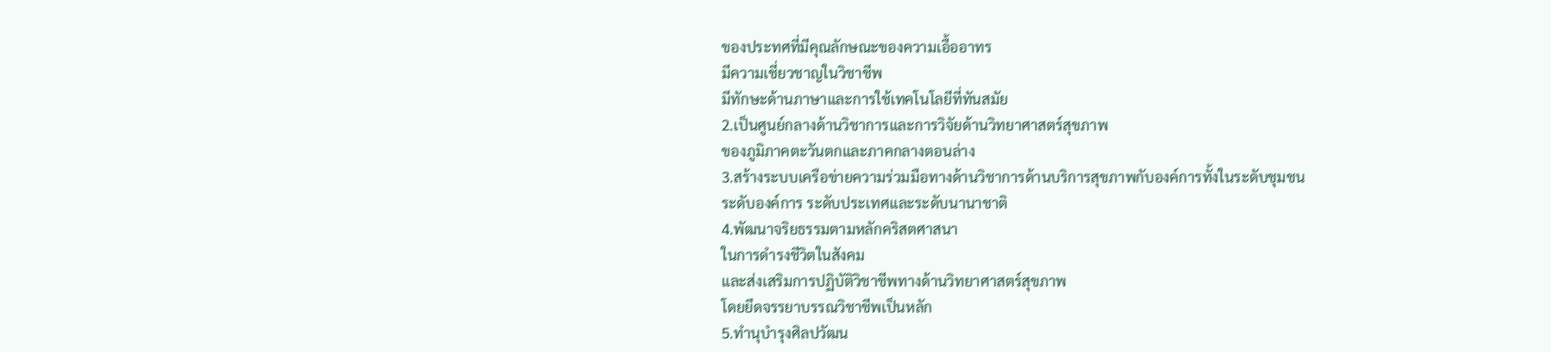ของประทศที่มีคุณลักษณะของความเอื้ออาทร
มีความเชี่ยวชาญในวิชาชีพ
มีทักษะด้านภาษาและการใช้เทคโนโลยีที่ทันสมัย
2.เป็นศูนย์กลางด้านวิชาการและการวิจัยด้านวิทยาศาสตร์สุขภาพ
ของภูมิภาคตะวันตกและภาคกลางตอนล่าง
3.สร้างระบบเครือข่ายความร่วมมือทางด้านวิชาการด้านบริการสุขภาพกับองค์การทั้งในระดับชุมชน
ระดับองค์การ ระดับประเทศและระดับนานาชาติ
4.พัฒนาจริยธรรมตามหลักคริสตศาสนา
ในการดำรงชีวิตในสังคม
และส่งเสริมการปฏิบัติวิชาชีพทางด้านวิทยาศาสตร์สุขภาพ
โดยยึดจรรยาบรรณวิชาชีพเป็นหลัก
5.ทำนุบำรุงศิลปวัฒน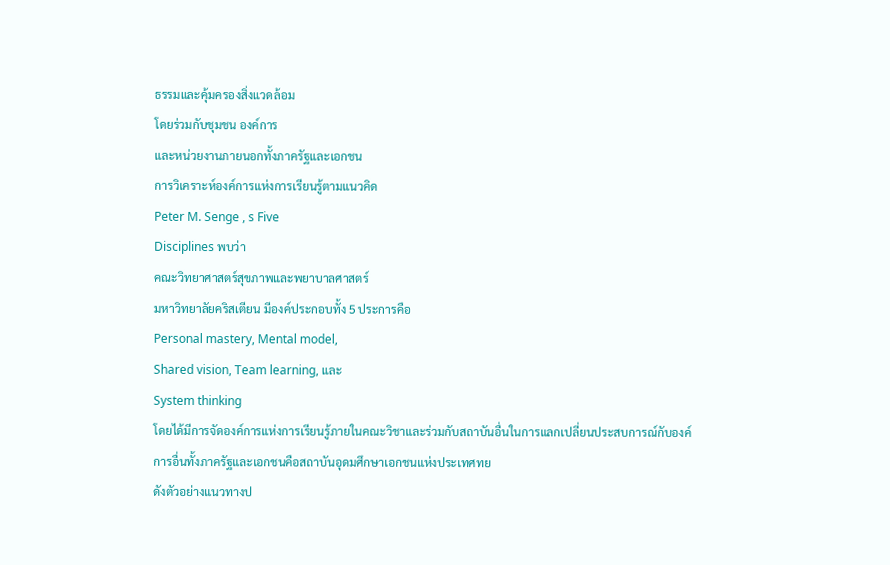ธรรมและคุ้มครองสิ่งแวดล้อม
โดยร่วมกับชุมชน องค์การ
และหน่วยงานภายนอกทั้งภาครัฐและเอกชน
การวิเคราะห์องค์การแห่งการเรียนรู้ตามแนวคิด
Peter M. Senge , s Five
Disciplines พบว่า
คณะวิทยาศาสตร์สุขภาพและพยาบาลศาสตร์
มหาวิทยาลัยคริสเตียน มีองค์ประกอบทั้ง 5 ประการคือ
Personal mastery, Mental model,
Shared vision, Team learning, และ
System thinking
โดยได้มีการจัดองค์การแห่งการเรียนรู้ภายในคณะวิชาและร่วมกับสถาบันอื่นในการแลกเปลี่ยนประสบการณ์กับองค์การอื่นทั้งภาครัฐและเอกชนคือสถาบันอุดมศึกษาเอกชนแห่งประเทศทย
ดังตัวอย่างแนวทางป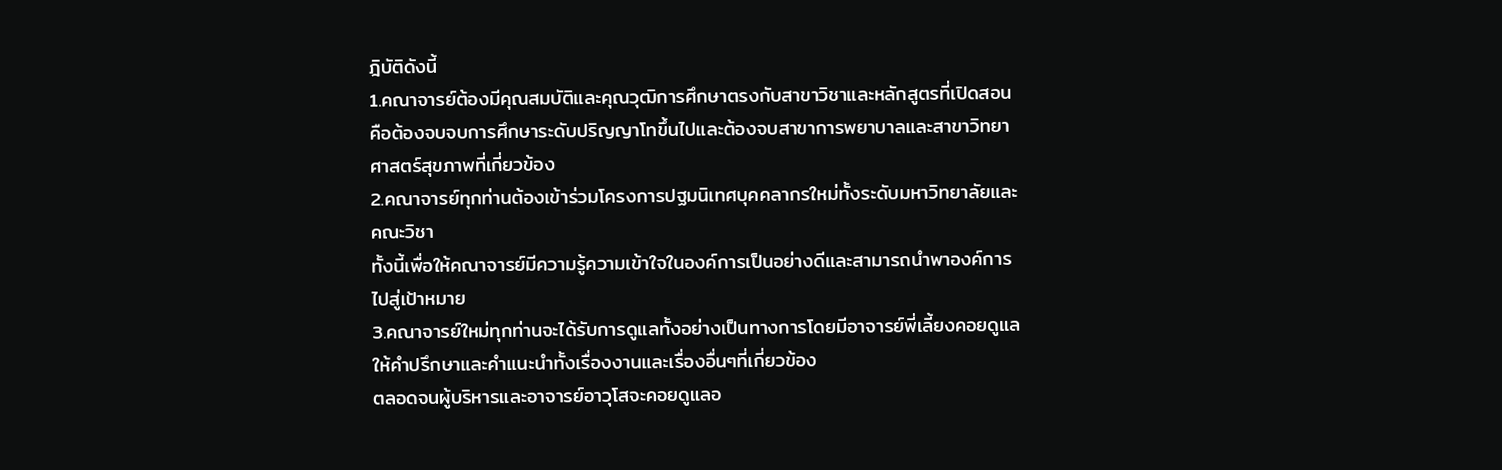ฎิบัติดังนี้
1.คณาจารย์ต้องมีคุณสมบัติและคุณวุฒิการศึกษาตรงกับสาขาวิชาและหลักสูตรที่เปิดสอนคือต้องจบจบการศึกษาระดับปริญญาโทขึ้นไปและต้องจบสาขาการพยาบาลและสาขาวิทยาศาสตร์สุขภาพที่เกี่ยวข้อง
2.คณาจารย์ทุกท่านต้องเข้าร่วมโครงการปฐมนิเทศบุคคลากรใหม่ทั้งระดับมหาวิทยาลัยและคณะวิชา
ทั้งนี้เพื่อให้คณาจารย์มีความรู้ความเข้าใจในองค์การเป็นอย่างดีและสามารถนำพาองค์การไปสู่เป้าหมาย
3.คณาจารย์ใหม่ทุกท่านจะได้รับการดูแลทั้งอย่างเป็นทางการโดยมีอาจารย์พี่เลี้ยงคอยดูแลให้คำปรึกษาและคำแนะนำทั้งเรื่องงานและเรื่องอื่นๆที่เกี่ยวข้อง
ตลอดจนผู้บริหารและอาจารย์อาวุโสจะคอยดูแลอ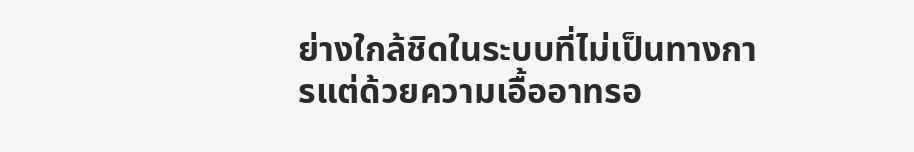ย่างใกล้ชิดในระบบที่ไม่เป็นทางการแต่ด้วยความเอื้ออาทรอ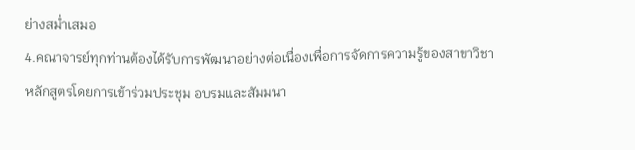ย่างสม่ำเสมอ
4.คณาจารย์ทุกท่านต้องได้รับการพัฒนาอย่างต่อเนื่องเพื่อการจัดการความรู้ของสาขาวิชา
หลักสูตรโดยการเข้าร่วมประชุม อบรมและสัมมนา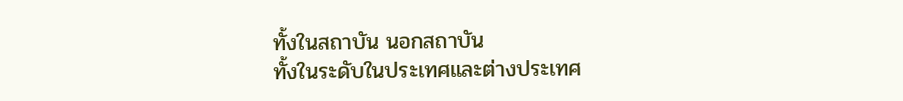ทั้งในสถาบัน นอกสถาบัน
ทั้งในระดับในประเทศและต่างประเทศ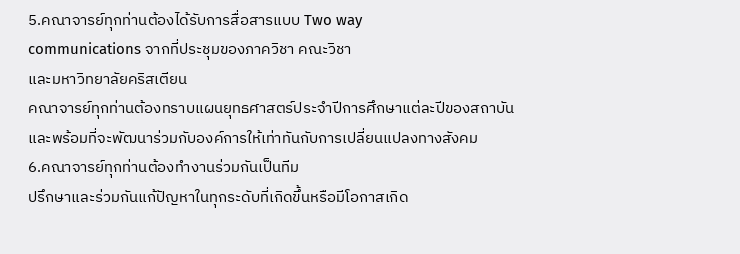5.คณาจารย์ทุกท่านต้องได้รับการสื่อสารแบบ Two way
communications จากที่ประชุมของภาควิชา คณะวิชา
และมหาวิทยาลัยคริสเตียน
คณาจารย์ทุกท่านต้องทราบแผนยุทธศาสตร์ประจำปีการศึกษาแต่ละปีของสถาบัน
และพร้อมที่จะพัฒนาร่วมกับองค์การให้เท่าทันกับการเปลี่ยนแปลงทางสังคม
6.คณาจารย์ทุกท่านต้องทำงานร่วมกันเป็นทีม
ปรึกษาและร่วมกันแก้ปัญหาในทุกระดับที่เกิดขึ้นหรือมีโอกาสเกิด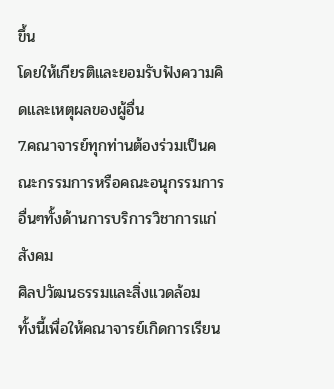ขึ้น
โดยให้เกียรติและยอมรับฟังความคิดและเหตุผลของผู้อื่น
7.คณาจารย์ทุกท่านต้องร่วมเป็นคณะกรรมการหรือคณะอนุกรรมการอื่นๆทั้งด้านการบริการวิชาการแก่สังคม
ศิลปวัฒนธรรมและสิ่งแวดล้อม
ทั้งนี้เพื่อให้คณาจารย์เกิดการเรียน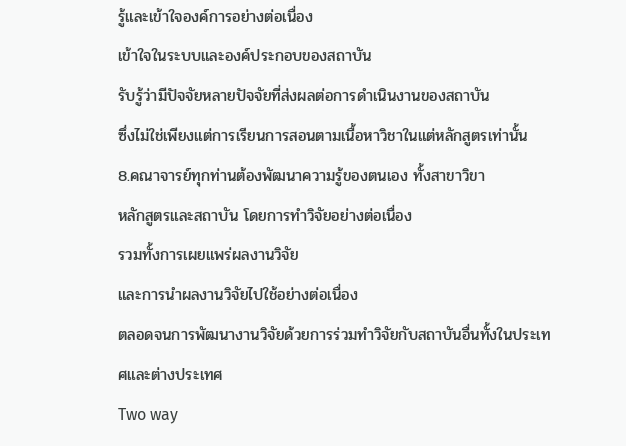รู้และเข้าใจองค์การอย่างต่อเนื่อง
เข้าใจในระบบและองค์ประกอบของสถาบัน
รับรู้ว่ามีปัจจัยหลายปัจจัยที่ส่งผลต่อการดำเนินงานของสถาบัน
ซึ่งไม่ใช่เพียงแต่การเรียนการสอนตามเนื้อหาวิชาในแต่หลักสูตรเท่านั้น
8.คณาจารย์ทุกท่านต้องพัฒนาความรู้ของตนเอง ทั้งสาขาวิขา
หลักสูตรและสถาบัน โดยการทำวิจัยอย่างต่อเนื่อง
รวมทั้งการเผยแพร่ผลงานวิจัย
และการนำผลงานวิจัยไปใช้อย่างต่อเนื่อง
ตลอดจนการพัฒนางานวิจัยด้วยการร่วมทำวิจัยกับสถาบันอื่นทั้งในประเทศและต่างประเทศ
Two way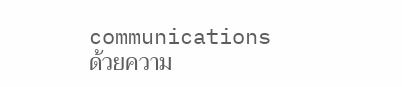communications
ด้วยความ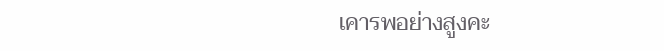เคารพอย่างสูงคะ